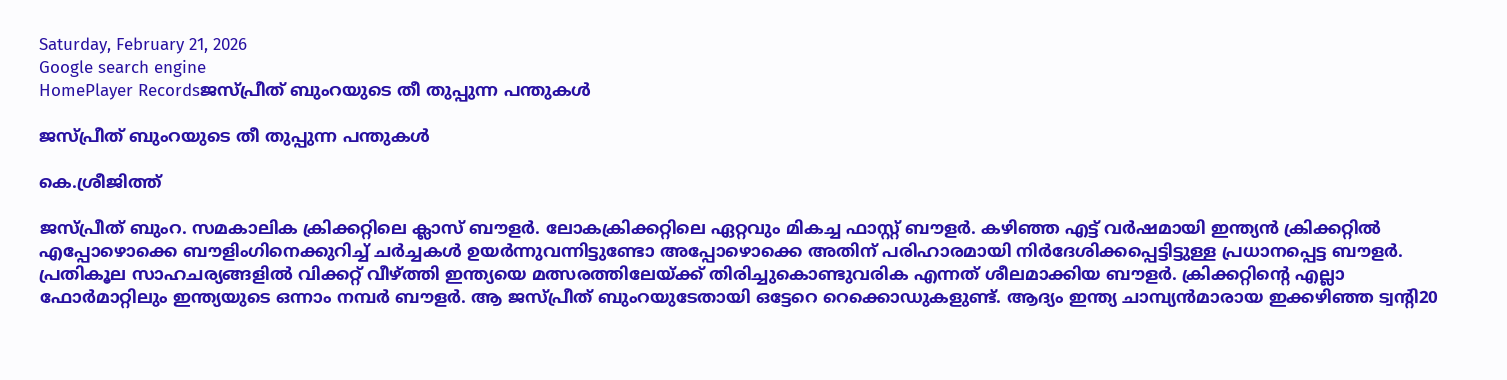Saturday, February 21, 2026
Google search engine
HomePlayer Recordsജസ്പ്രീത് ബുംറയുടെ തീ തുപ്പുന്ന പന്തുകള്‍

ജസ്പ്രീത് ബുംറയുടെ തീ തുപ്പുന്ന പന്തുകള്‍

കെ.ശ്രീജിത്ത്

ജസ്പ്രീത് ബുംറ. സമകാലിക ക്രിക്കറ്റിലെ ക്ലാസ് ബൗളര്‍. ലോകക്രിക്കറ്റിലെ ഏറ്റവും മികച്ച ഫാസ്റ്റ് ബൗളര്‍. കഴിഞ്ഞ എട്ട് വര്‍ഷമായി ഇന്ത്യന്‍ ക്രിക്കറ്റില്‍ എപ്പോഴൊക്കെ ബൗളിംഗിനെക്കുറിച്ച് ചര്‍ച്ചകള്‍ ഉയര്‍ന്നുവന്നിട്ടുണ്ടോ അപ്പോഴൊക്കെ അതിന് പരിഹാരമായി നിര്‍ദേശിക്കപ്പെട്ടിട്ടുള്ള പ്രധാനപ്പെട്ട ബൗളര്‍. പ്രതികൂല സാഹചര്യങ്ങളില്‍ വിക്കറ്റ് വീഴ്ത്തി ഇന്ത്യയെ മത്സരത്തിലേയ്ക്ക് തിരിച്ചുകൊണ്ടുവരിക എന്നത് ശീലമാക്കിയ ബൗളര്‍. ക്രിക്കറ്റിന്റെ എല്ലാ ഫോര്‍മാറ്റിലും ഇന്ത്യയുടെ ഒന്നാം നമ്പര്‍ ബൗളര്‍. ആ ജസ്പ്രീത് ബുംറയുടേതായി ഒട്ടേറെ റെക്കൊഡുകളുണ്ട്. ആദ്യം ഇന്ത്യ ചാമ്പ്യന്‍മാരായ ഇക്കഴിഞ്ഞ ട്വന്റി20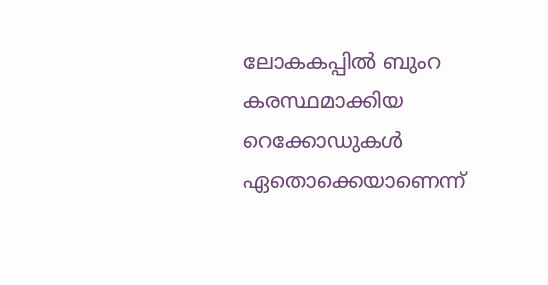ലോകകപ്പില്‍ ബുംറ കരസ്ഥമാക്കിയ റെക്കോഡുകള്‍ ഏതൊക്കെയാണെന്ന്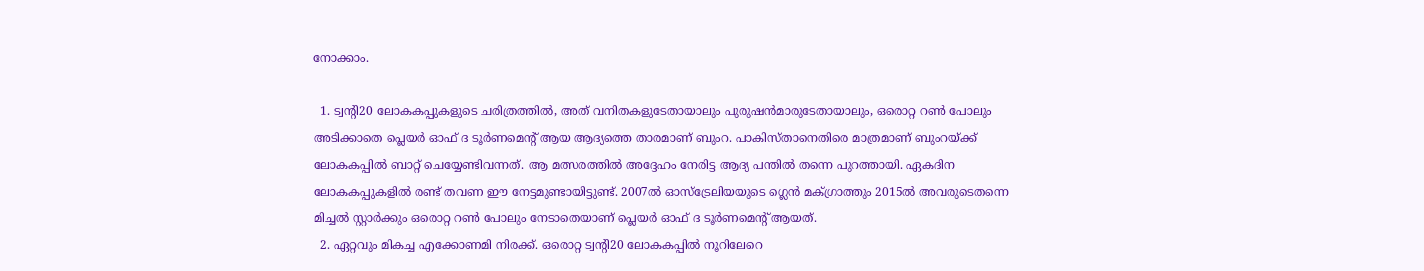നോക്കാം.

  1. ട്വന്റി20 ലോകകപ്പുകളുടെ ചരിത്രത്തില്‍, അത് വനിതകളുടേതായാലും പുരുഷന്‍മാരുടേതായാലും, ഒരൊറ്റ റണ്‍ പോലും അടിക്കാതെ പ്ലെയര്‍ ഓഫ് ദ ടൂര്‍ണമെന്റ് ആയ ആദ്യത്തെ താരമാണ് ബുംറ. പാകിസ്താനെതിരെ മാത്രമാണ് ബുംറയ്ക്ക് ലോകകപ്പില്‍ ബാറ്റ് ചെയ്യേണ്ടിവന്നത്. ആ മത്സരത്തില്‍ അദ്ദേഹം നേരിട്ട ആദ്യ പന്തില്‍ തന്നെ പുറത്തായി. ഏകദിന ലോകകപ്പുകളില്‍ രണ്ട് തവണ ഈ നേട്ടമുണ്ടായിട്ടുണ്ട്. 2007ല്‍ ഓസ്‌ട്രേലിയയുടെ ഗ്ലെന്‍ മക്ഗ്രാത്തും 2015ല്‍ അവരുടെതന്നെ മിച്ചല്‍ സ്റ്റാര്‍ക്കും ഒരൊറ്റ റണ്‍ പോലും നേടാതെയാണ് പ്ലെയര്‍ ഓഫ് ദ ടൂര്‍ണമെന്റ് ആയത്.
  2. ഏറ്റവും മികച്ച എക്കോണമി നിരക്ക്. ഒരൊറ്റ ട്വന്റി20 ലോകകപ്പില്‍ നൂറിലേറെ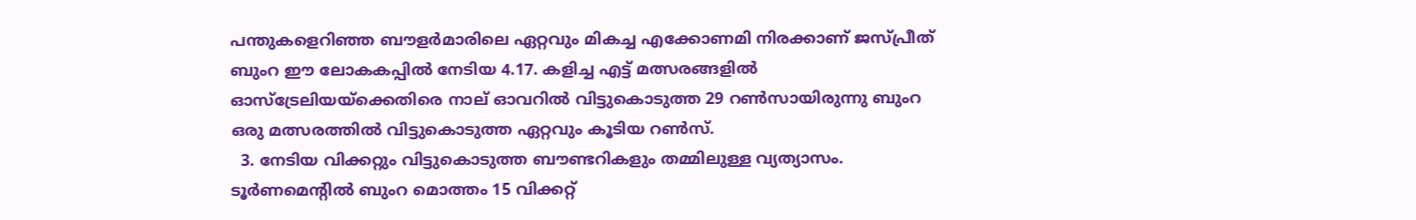പന്തുകളെറിഞ്ഞ ബൗളര്‍മാരിലെ ഏറ്റവും മികച്ച എക്കോണമി നിരക്കാണ് ജസ്പ്രീത് ബുംറ ഈ ലോകകപ്പില്‍ നേടിയ 4.17. കളിച്ച എട്ട് മത്സരങ്ങളില്‍ ഓസ്‌ട്രേലിയയ്‌ക്കെതിരെ നാല് ഓവറില്‍ വിട്ടുകൊടുത്ത 29 റണ്‍സായിരുന്നു ബുംറ ഒരു മത്സരത്തില്‍ വിട്ടുകൊടുത്ത ഏറ്റവും കൂടിയ റണ്‍സ്.
  3. നേടിയ വിക്കറ്റും വിട്ടുകൊടുത്ത ബൗണ്ടറികളും തമ്മിലുള്ള വ്യത്യാസം. ടൂര്‍ണമെന്റില്‍ ബുംറ മൊത്തം 15 വിക്കറ്റ്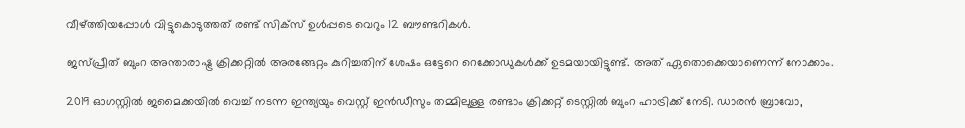വീഴ്ത്തിയപ്പോള്‍ വിട്ടുകൊടുത്തത് രണ്ട് സിക്‌സ് ഉള്‍പ്പടെ വെറും 12 ബൗണ്ടറികള്‍.

ജസ്പ്രീത് ബുംറ അന്താരാഷ്ട്ര ക്രിക്കറ്റില്‍ അരങ്ങേറ്റം കുറിച്ചതിന് ശേഷം ഒട്ടേറെ റെക്കോഡുകള്‍ക്ക് ഉടമയായിട്ടുണ്ട്. അത് ഏതൊക്കെയാണെന്ന് നോക്കാം.

2019 ഓഗസ്റ്റില്‍ ജമൈക്കയില്‍ വെച്ച് നടന്ന ഇന്ത്യയും വെസ്റ്റ് ഇന്‍ഡീസും തമ്മിലുള്ള രണ്ടാം ക്രിക്കറ്റ് ടെസ്റ്റില്‍ ബുംറ ഹാട്രിക്ക് നേടി. ഡാരന്‍ ബ്രാവോ,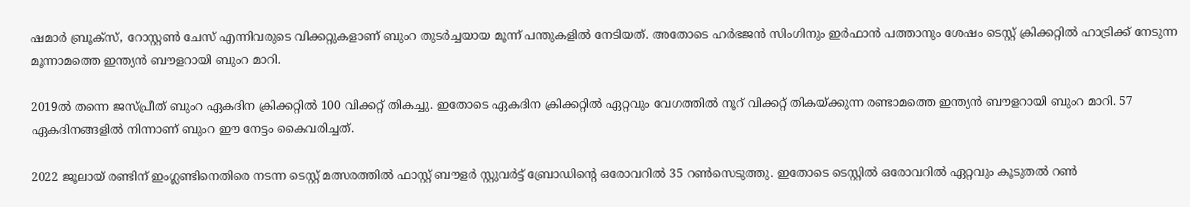ഷമാര്‍ ബ്രൂക്‌സ്, റോസ്റ്റണ്‍ ചേസ് എന്നിവരുടെ വിക്കറ്റുകളാണ് ബുംറ തുടര്‍ച്ചയായ മൂന്ന് പന്തുകളില്‍ നേടിയത്. അതോടെ ഹര്‍ഭജന്‍ സിംഗിനും ഇര്‍ഫാന്‍ പത്താനും ശേഷം ടെസ്റ്റ് ക്രിക്കറ്റില്‍ ഹാട്രിക്ക് നേടുന്ന മൂന്നാമത്തെ ഇന്ത്യന്‍ ബൗളറായി ബുംറ മാറി.

2019ല്‍ തന്നെ ജസ്പ്രീത് ബുംറ ഏകദിന ക്രിക്കറ്റില്‍ 100 വിക്കറ്റ് തികച്ചു. ഇതോടെ ഏകദിന ക്രിക്കറ്റില്‍ ഏറ്റവും വേഗത്തില്‍ നൂറ് വിക്കറ്റ് തികയ്ക്കുന്ന രണ്ടാമത്തെ ഇന്ത്യന്‍ ബൗളറായി ബുംറ മാറി. 57 ഏകദിനങ്ങളില്‍ നിന്നാണ് ബുംറ ഈ നേട്ടം കൈവരിച്ചത്.

2022 ജൂലായ് രണ്ടിന് ഇംഗ്ലണ്ടിനെതിരെ നടന്ന ടെസ്റ്റ് മത്സരത്തില്‍ ഫാസ്റ്റ് ബൗളര്‍ സ്റ്റുവര്‍ട്ട് ബ്രോഡിന്റെ ഒരോവറില്‍ 35 റണ്‍സെടുത്തു. ഇതോടെ ടെസ്റ്റില്‍ ഒരോവറില്‍ ഏറ്റവും കൂടുതല്‍ റണ്‍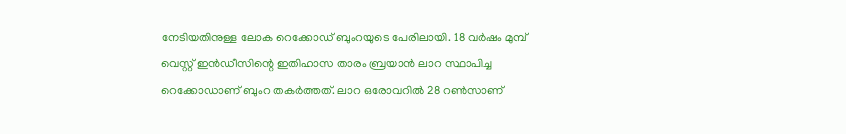നേടിയതിനുള്ള ലോക റെക്കോഡ് ബുംറയുടെ പേരിലായി. 18 വര്‍ഷം മുമ്പ് വെസ്റ്റ് ഇന്‍ഡീസിന്റെ ഇതിഹാസ താരം ബ്രയാന്‍ ലാറ സ്ഥാപിച്ച റെക്കോഡാണ് ബുംറ തകര്‍ത്തത്. ലാറ ഒരോവറില്‍ 28 റണ്‍സാണ്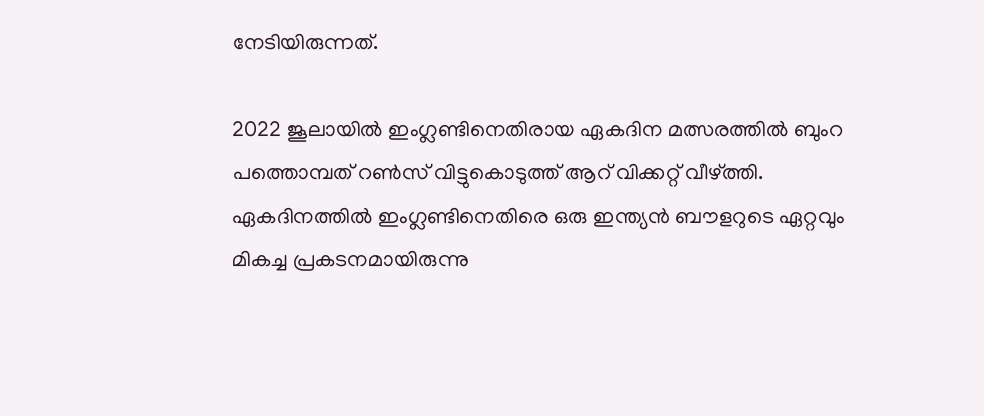നേടിയിരുന്നത്.

2022 ജൂലായില്‍ ഇംഗ്ലണ്ടിനെതിരായ ഏകദിന മത്സരത്തില്‍ ബുംറ പത്തൊമ്പത് റണ്‍സ് വിട്ടുകൊടുത്ത് ആറ് വിക്കറ്റ് വീഴ്ത്തി. ഏകദിനത്തില്‍ ഇംഗ്ലണ്ടിനെതിരെ ഒരു ഇന്ത്യന്‍ ബൗളറുടെ ഏറ്റവും മികച്ച പ്രകടനമായിരുന്നു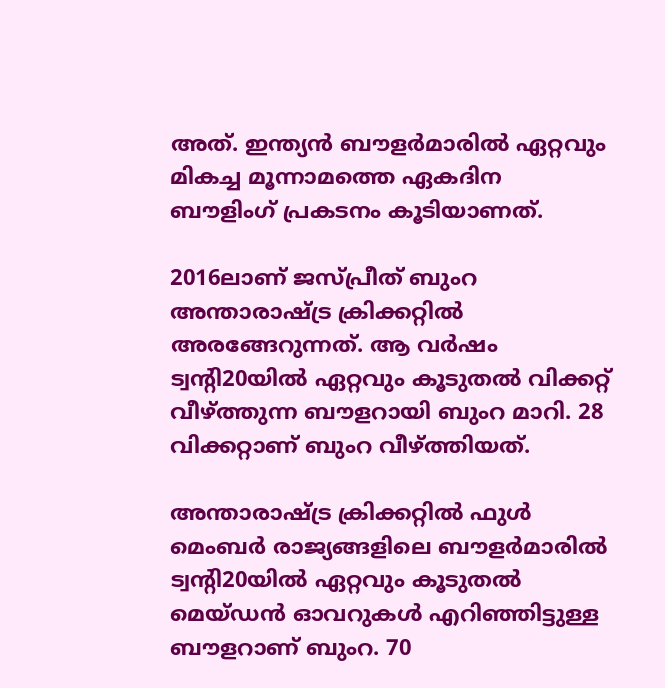അത്. ഇന്ത്യന്‍ ബൗളര്‍മാരില്‍ ഏറ്റവും മികച്ച മൂന്നാമത്തെ ഏകദിന ബൗളിംഗ് പ്രകടനം കൂടിയാണത്.

2016ലാണ് ജസ്പ്രീത് ബുംറ അന്താരാഷ്ട്ര ക്രിക്കറ്റില്‍ അരങ്ങേറുന്നത്. ആ വര്‍ഷം ട്വന്റി20യില്‍ ഏറ്റവും കൂടുതല്‍ വിക്കറ്റ് വീഴ്ത്തുന്ന ബൗളറായി ബുംറ മാറി. 28 വിക്കറ്റാണ് ബുംറ വീഴ്ത്തിയത്.

അന്താരാഷ്ട്ര ക്രിക്കറ്റില്‍ ഫുള്‍ മെംബര്‍ രാജ്യങ്ങളിലെ ബൗളര്‍മാരില്‍ ട്വന്റി20യില്‍ ഏറ്റവും കൂടുതല്‍ മെയ്ഡന്‍ ഓവറുകള്‍ എറിഞ്ഞിട്ടുള്ള ബൗളറാണ് ബുംറ. 70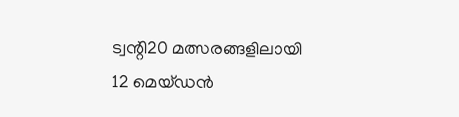ട്വന്റി20 മത്സരങ്ങളിലായി 12 മെയ്ഡന്‍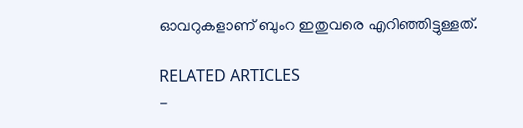ഓവറുകളാണ് ബുംറ ഇതുവരെ എറിഞ്ഞിട്ടുള്ളത്.

RELATED ARTICLES
-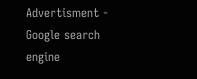Advertisment -
Google search engine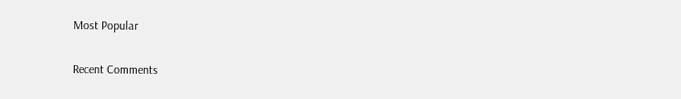Most Popular

Recent Comments